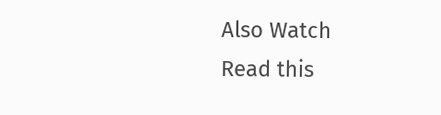Also Watch
Read this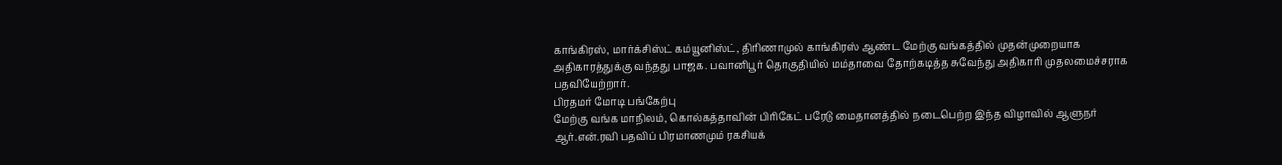காங்கிரஸ், மார்க்சிஸ்ட் கம்யூனிஸ்ட், திரிணாமுல் காங்கிரஸ் ஆண்ட மேற்கு வங்கத்தில் முதன்முறையாக அதிகாரத்துக்கு வந்தது பாஜக. பவானிபூர் தொகுதியில் மம்தாவை தோற்கடித்த சுவேந்து அதிகாரி முதலமைச்சராக பதவியேற்றார்.
பிரதமர் மோடி பங்கேற்பு
மேற்கு வங்க மாநிலம், கொல்கத்தாவின் பிரிகேட் பரேடு மைதானத்தில் நடைபெற்ற இந்த விழாவில் ஆளுநர் ஆர்.என்.ரவி பதவிப் பிரமாணமும் ரகசியக்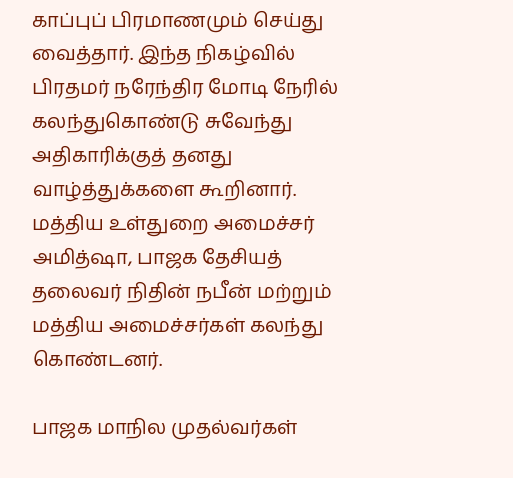காப்புப் பிரமாணமும் செய்து வைத்தார். இந்த நிகழ்வில் பிரதமர் நரேந்திர மோடி நேரில் கலந்துகொண்டு சுவேந்து அதிகாரிக்குத் தனது வாழ்த்துக்களை கூறினார். மத்திய உள்துறை அமைச்சர் அமித்ஷா, பாஜக தேசியத் தலைவர் நிதின் நபீன் மற்றும் மத்திய அமைச்சர்கள் கலந்து கொண்டனர்.

பாஜக மாநில முதல்வர்கள்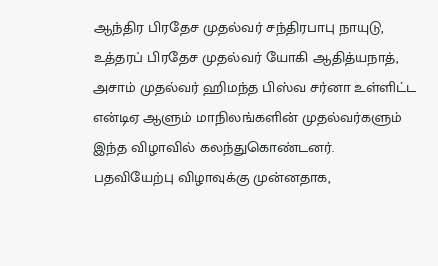ஆந்திர பிரதேச முதல்வர் சந்திரபாபு நாயுடு, உத்தரப் பிரதேச முதல்வர் யோகி ஆதித்யநாத், அசாம் முதல்வர் ஹிமந்த பிஸ்வ சர்னா உள்ளிட்ட என்டிஏ ஆளும் மாநிலங்களின் முதல்வர்களும் இந்த விழாவில் கலந்துகொண்டனர். பதவியேற்பு விழாவுக்கு முன்னதாக,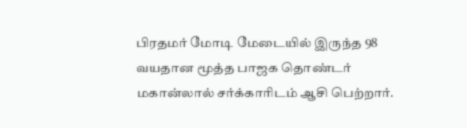பிரதமர் மோடி மேடையில் இருந்த 98 வயதான மூத்த பாஜக தொண்டர் மகான்லால் சர்க்காரிடம் ஆசி பெற்றார்.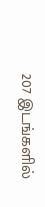207 இடங்களில்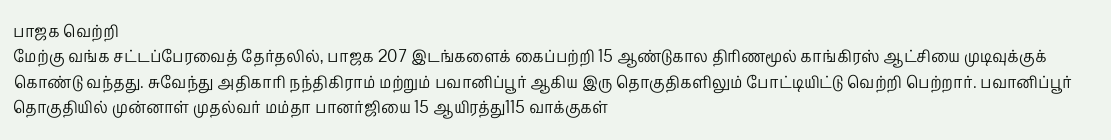பாஜக வெற்றி
மேற்கு வங்க சட்டப்பேரவைத் தேர்தலில், பாஜக 207 இடங்களைக் கைப்பற்றி 15 ஆண்டுகால திரிணமூல் காங்கிரஸ் ஆட்சியை முடிவுக்குக் கொண்டு வந்தது. சுவேந்து அதிகாரி நந்திகிராம் மற்றும் பவானிப்பூர் ஆகிய இரு தொகுதிகளிலும் போட்டியிட்டு வெற்றி பெற்றார். பவானிப்பூர் தொகுதியில் முன்னாள் முதல்வர் மம்தா பானர்ஜியை 15 ஆயிரத்து115 வாக்குகள்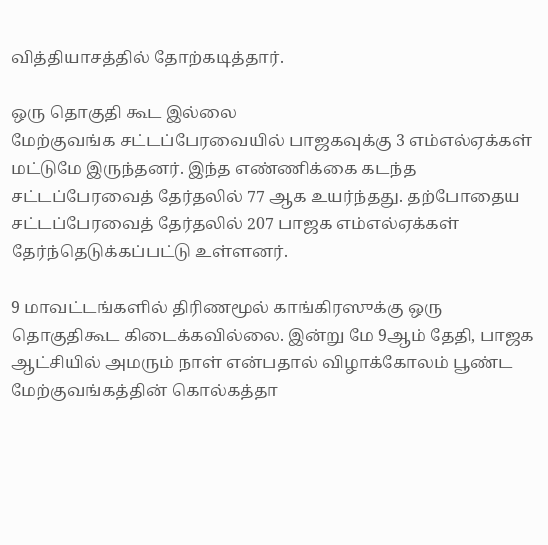வித்தியாசத்தில் தோற்கடித்தார்.

ஒரு தொகுதி கூட இல்லை
மேற்குவங்க சட்டப்பேரவையில் பாஜகவுக்கு 3 எம்எல்ஏக்கள் மட்டுமே இருந்தனர். இந்த எண்ணிக்கை கடந்த சட்டப்பேரவைத் தேர்தலில் 77 ஆக உயர்ந்தது. தற்போதைய சட்டப்பேரவைத் தேர்தலில் 207 பாஜக எம்எல்ஏக்கள் தேர்ந்தெடுக்கப்பட்டு உள்ளனர்.

9 மாவட்டங்களில் திரிணமூல் காங்கிரஸுக்கு ஒரு தொகுதிகூட கிடைக்கவில்லை. இன்று மே 9ஆம் தேதி, பாஜக ஆட்சியில் அமரும் நாள் என்பதால் விழாக்கோலம் பூண்ட மேற்குவங்கத்தின் கொல்கத்தா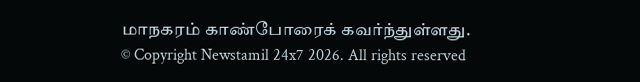மாநகரம் காண்போரைக் கவர்ந்துள்ளது.
© Copyright Newstamil 24x7 2026. All rights reserved